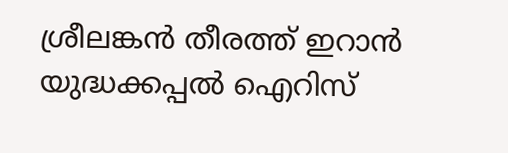ശ്രീലങ്കന്‍ തീരത്ത് ഇറാന്‍ യുദ്ധക്കപ്പല്‍ ഐറിസ്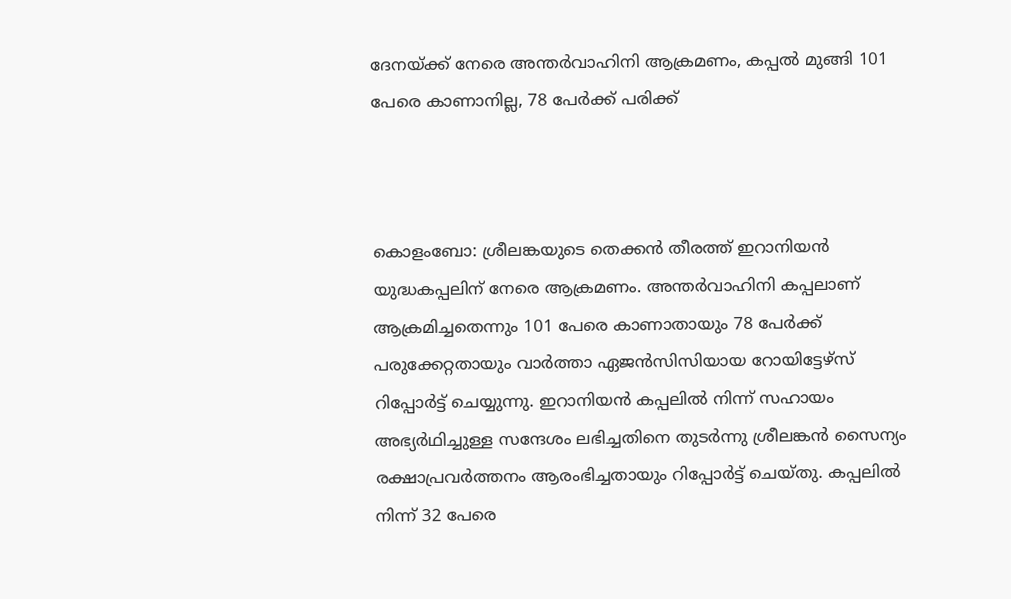ദേനയ്ക്ക് നേരെ അന്തര്‍വാഹിനി ആക്രമണം, കപ്പല്‍ മുങ്ങി 101 പേരെ കാണാനില്ല, 78 പേര്‍ക്ക് പരിക്ക്



കൊളംബോ: ശ്രീലങ്കയുടെ തെക്കന്‍ തീരത്ത് ഇറാനിയന്‍ യുദ്ധകപ്പലിന് നേരെ ആക്രമണം. അന്തര്‍വാഹിനി കപ്പലാണ് ആക്രമിച്ചതെന്നും 101 പേരെ കാണാതായും 78 പേര്‍ക്ക് പരുക്കേറ്റതായും വാര്‍ത്താ ഏജന്‍സിസിയായ റോയിട്ടേഴ്‌സ് റിപ്പോര്‍ട്ട് ചെയ്യുന്നു. ഇറാനിയന്‍ കപ്പലില്‍ നിന്ന് സഹായം അഭ്യര്‍ഥിച്ചുള്ള സന്ദേശം ലഭിച്ചതിനെ തുടര്‍ന്നു ശ്രീലങ്കന്‍ സൈന്യം രക്ഷാപ്രവര്‍ത്തനം ആരംഭിച്ചതായും റിപ്പോര്‍ട്ട് ചെയ്തു. കപ്പലില്‍ നിന്ന് 32 പേരെ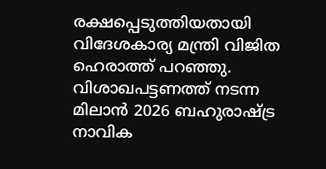രക്ഷപ്പെടുത്തിയതായി വിദേശകാര്യ മന്ത്രി വിജിത ഹെരാത്ത് പറഞ്ഞു. വിശാഖപട്ടണത്ത് നടന്ന മിലാന്‍ 2026 ബഹുരാഷ്ട്ര നാവിക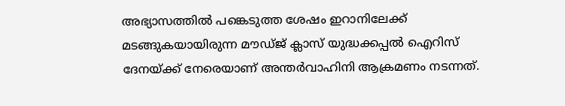അഭ്യാസത്തില്‍ പങ്കെടുത്ത ശേഷം ഇറാനിലേക്ക് മടങ്ങുകയായിരുന്ന മൗഡ്ജ് ക്ലാസ് യുദ്ധക്കപ്പല്‍ ഐറിസ് ദേനയ്ക്ക് നേരെയാണ് അന്തര്‍വാഹിനി ആക്രമണം നടന്നത്.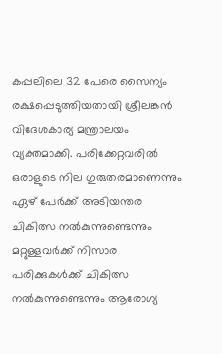കപ്പലിലെ 32 പേരെ സൈന്യം രക്ഷപ്പെടുത്തിയതായി ശ്രീലങ്കന്‍ വിദേശകാര്യ മന്ത്രാലയം വ്യക്തമാക്കി. പരിക്കേറ്റവരില്‍ ഒരാളുടെ നില ഗുരുതരമാണെന്നും ഏഴ് പേര്‍ക്ക് അടിയന്തര ചികിത്സ നല്‍കുന്നുണ്ടെന്നും മറ്റുള്ളവര്‍ക്ക് നിസാര പരിക്കുകള്‍ക്ക് ചികിത്സ നല്‍കുന്നുണ്ടെന്നും ആരോഗ്യ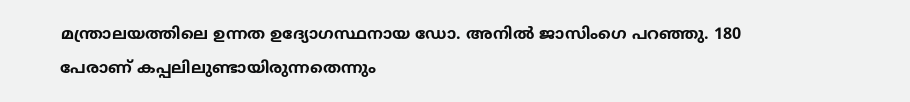മന്ത്രാലയത്തിലെ ഉന്നത ഉദ്യോഗസ്ഥനായ ഡോ. അനില്‍ ജാസിംഗെ പറഞ്ഞു. 180 പേരാണ് കപ്പലിലുണ്ടായിരുന്നതെന്നും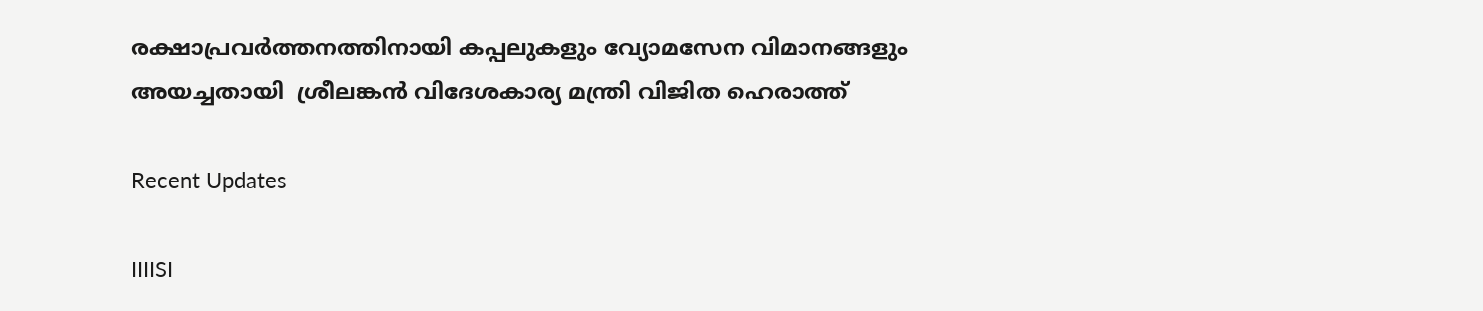രക്ഷാപ്രവര്‍ത്തനത്തിനായി കപ്പലുകളും വ്യോമസേന വിമാനങ്ങളും അയച്ചതായി  ശ്രീലങ്കന്‍ വിദേശകാര്യ മന്ത്രി വിജിത ഹെരാത്ത്

Recent Updates

IIIISI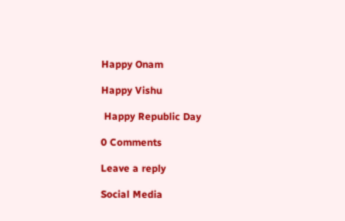Happy Onam

Happy Vishu

 Happy Republic Day

0 Comments

Leave a reply

Social Media